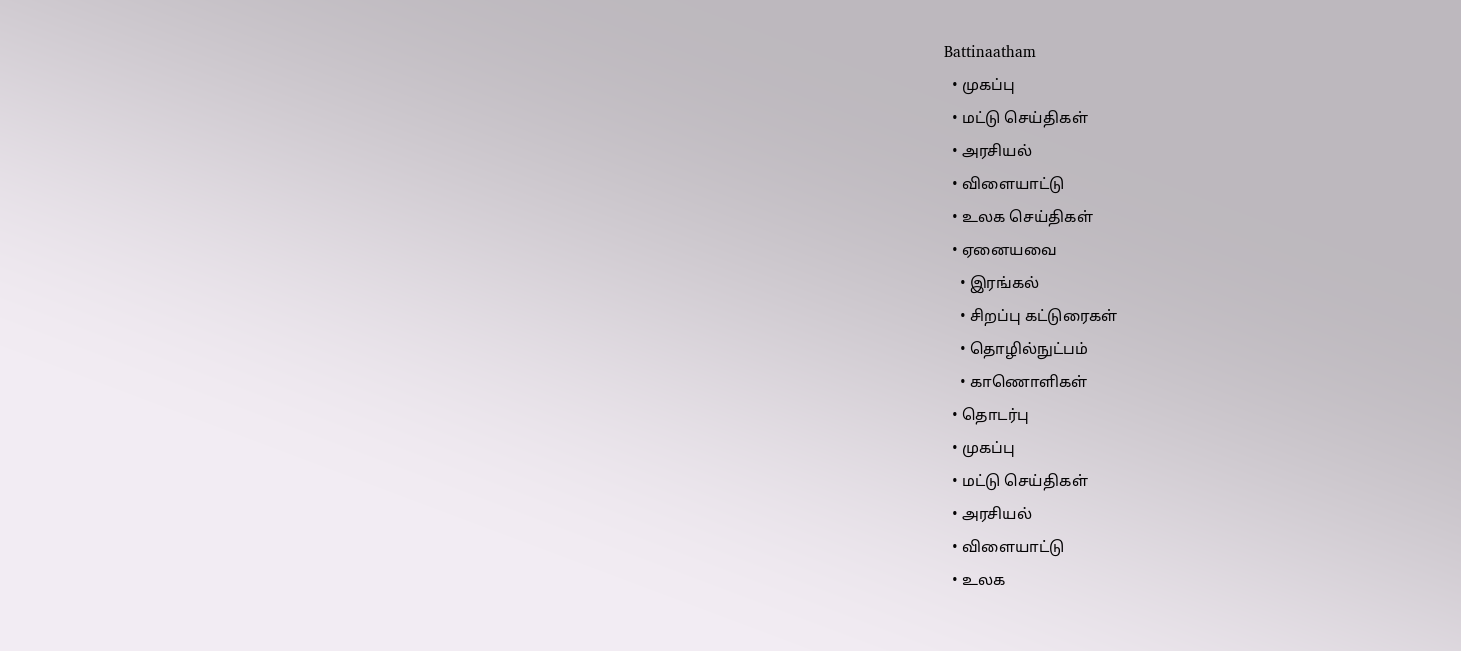Battinaatham
  • முகப்பு
  • மட்டு செய்திகள்
  • அரசியல்
  • விளையாட்டு
  • உலக செய்திகள்
  • ஏனையவை
    • இரங்கல்
    • சிறப்பு கட்டுரைகள்
    • தொழில்நுட்பம்
    • காணொளிகள்
  • தொடர்பு
  • முகப்பு
  • மட்டு செய்திகள்
  • அரசியல்
  • விளையாட்டு
  • உலக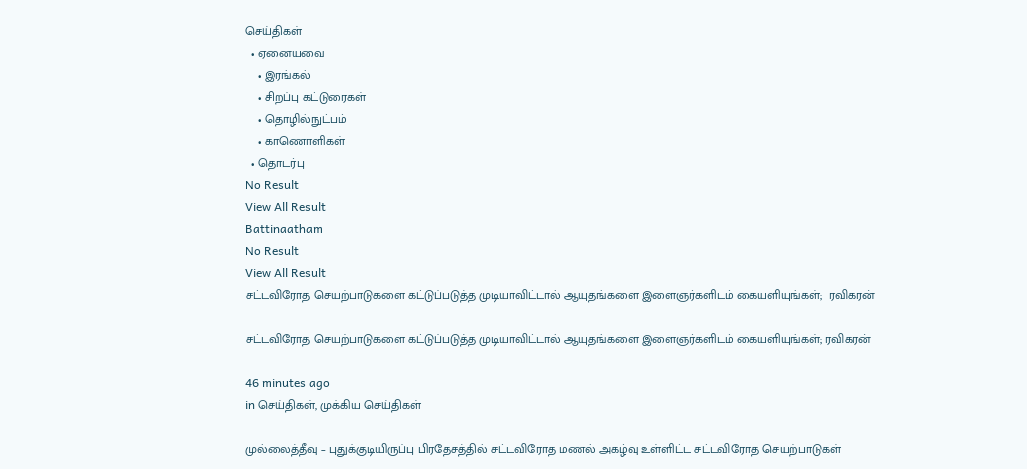செய்திகள்
  • ஏனையவை
    • இரங்கல்
    • சிறப்பு கட்டுரைகள்
    • தொழில்நுட்பம்
    • காணொளிகள்
  • தொடர்பு
No Result
View All Result
Battinaatham
No Result
View All Result
சட்டவிரோத செயற்பாடுகளை கட்டுப்படுத்த முடியாவிட்டால் ஆயுதங்களை இளைஞர்களிடம் கையளியுங்கள்;  ரவிகரன்

சட்டவிரோத செயற்பாடுகளை கட்டுப்படுத்த முடியாவிட்டால் ஆயுதங்களை இளைஞர்களிடம் கையளியுங்கள்; ரவிகரன்

46 minutes ago
in செய்திகள், முக்கிய செய்திகள்

முல்லைத்தீவு – புதுக்குடியிருப்பு பிரதேசத்தில் சட்டவிரோத மணல் அகழ்வு உள்ளிட்ட சட்டவிரோத செயற்பாடுகள்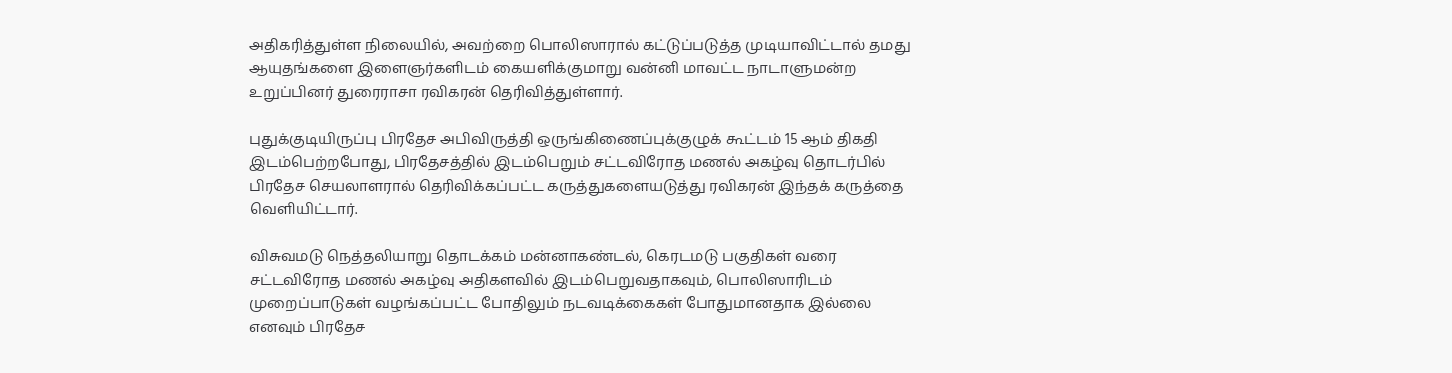அதிகரித்துள்ள நிலையில், அவற்றை பொலிஸாரால் கட்டுப்படுத்த முடியாவிட்டால் தமது ஆயுதங்களை இளைஞர்களிடம் கையளிக்குமாறு வன்னி மாவட்ட நாடாளுமன்ற உறுப்பினர் துரைராசா ரவிகரன் தெரிவித்துள்ளார்.

புதுக்குடியிருப்பு பிரதேச அபிவிருத்தி ஒருங்கிணைப்புக்குழுக் கூட்டம் 15 ஆம் திகதி இடம்பெற்றபோது, பிரதேசத்தில் இடம்பெறும் சட்டவிரோத மணல் அகழ்வு தொடர்பில் பிரதேச செயலாளரால் தெரிவிக்கப்பட்ட கருத்துகளையடுத்து ரவிகரன் இந்தக் கருத்தை வெளியிட்டார்.

விசுவமடு நெத்தலியாறு தொடக்கம் மன்னாகண்டல், கெரடமடு பகுதிகள் வரை சட்டவிரோத மணல் அகழ்வு அதிகளவில் இடம்பெறுவதாகவும், பொலிஸாரிடம் முறைப்பாடுகள் வழங்கப்பட்ட போதிலும் நடவடிக்கைகள் போதுமானதாக இல்லை எனவும் பிரதேச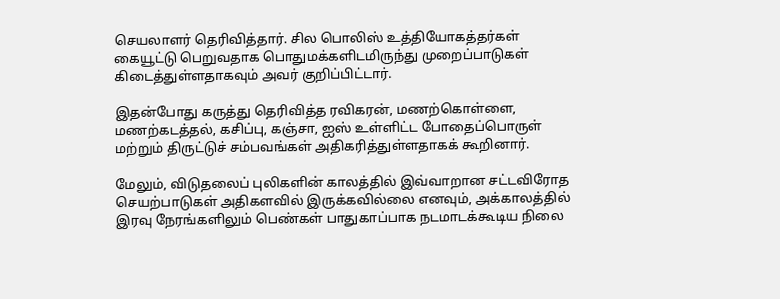செயலாளர் தெரிவித்தார். சில பொலிஸ் உத்தியோகத்தர்கள் கையூட்டு பெறுவதாக பொதுமக்களிடமிருந்து முறைப்பாடுகள் கிடைத்துள்ளதாகவும் அவர் குறிப்பிட்டார்.

இதன்போது கருத்து தெரிவித்த ரவிகரன், மணற்கொள்ளை, மணற்கடத்தல், கசிப்பு, கஞ்சா, ஐஸ் உள்ளிட்ட போதைப்பொருள் மற்றும் திருட்டுச் சம்பவங்கள் அதிகரித்துள்ளதாகக் கூறினார்.

மேலும், விடுதலைப் புலிகளின் காலத்தில் இவ்வாறான சட்டவிரோத செயற்பாடுகள் அதிகளவில் இருக்கவில்லை எனவும், அக்காலத்தில் இரவு நேரங்களிலும் பெண்கள் பாதுகாப்பாக நடமாடக்கூடிய நிலை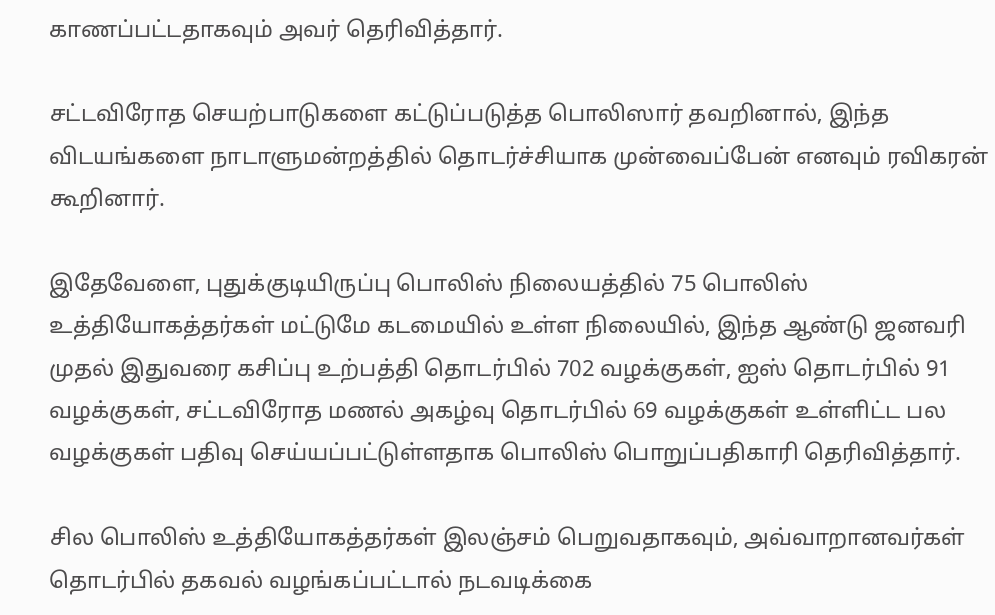காணப்பட்டதாகவும் அவர் தெரிவித்தார்.

சட்டவிரோத செயற்பாடுகளை கட்டுப்படுத்த பொலிஸார் தவறினால், இந்த விடயங்களை நாடாளுமன்றத்தில் தொடர்ச்சியாக முன்வைப்பேன் எனவும் ரவிகரன் கூறினார்.

இதேவேளை, புதுக்குடியிருப்பு பொலிஸ் நிலையத்தில் 75 பொலிஸ் உத்தியோகத்தர்கள் மட்டுமே கடமையில் உள்ள நிலையில், இந்த ஆண்டு ஜனவரி முதல் இதுவரை கசிப்பு உற்பத்தி தொடர்பில் 702 வழக்குகள், ஐஸ் தொடர்பில் 91 வழக்குகள், சட்டவிரோத மணல் அகழ்வு தொடர்பில் 69 வழக்குகள் உள்ளிட்ட பல வழக்குகள் பதிவு செய்யப்பட்டுள்ளதாக பொலிஸ் பொறுப்பதிகாரி தெரிவித்தார்.

சில பொலிஸ் உத்தியோகத்தர்கள் இலஞ்சம் பெறுவதாகவும், அவ்வாறானவர்கள் தொடர்பில் தகவல் வழங்கப்பட்டால் நடவடிக்கை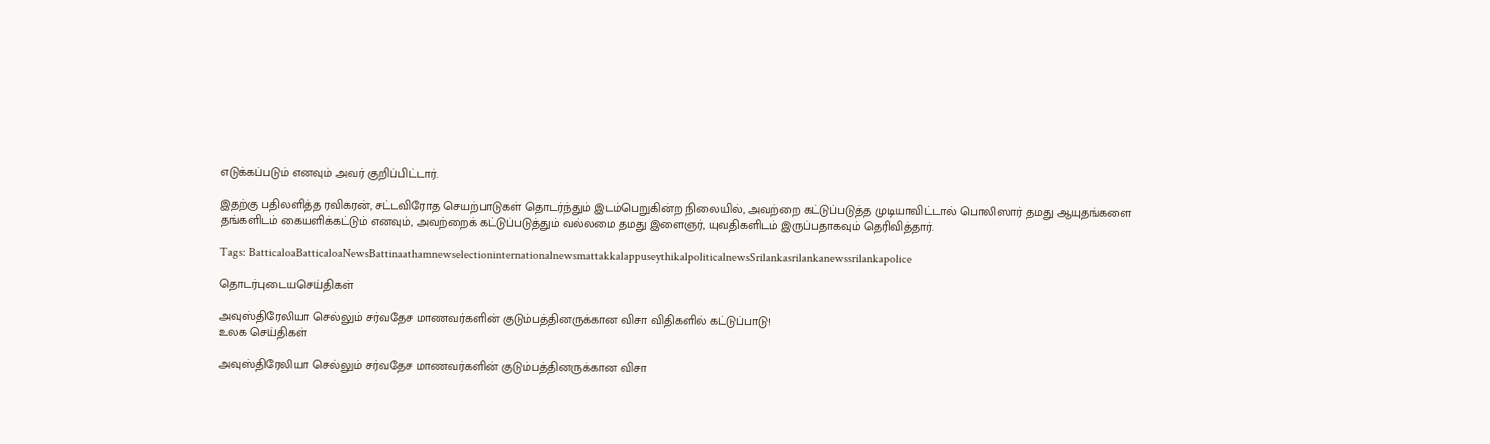எடுக்கப்படும் எனவும் அவர் குறிப்பிட்டார்.

இதற்கு பதிலளித்த ரவிகரன், சட்டவிரோத செயற்பாடுகள் தொடர்ந்தும் இடம்பெறுகின்ற நிலையில், அவற்றை கட்டுப்படுத்த முடியாவிட்டால் பொலிஸார் தமது ஆயுதங்களை தங்களிடம் கையளிக்கட்டும் எனவும், அவற்றைக் கட்டுப்படுத்தும் வல்லமை தமது இளைஞர், யுவதிகளிடம் இருப்பதாகவும் தெரிவித்தார்.

Tags: BatticaloaBatticaloaNewsBattinaathamnewselectioninternationalnewsmattakkalappuseythikalpoliticalnewsSrilankasrilankanewssrilankapolice

தொடர்புடையசெய்திகள்

அவுஸ்திரேலியா செல்லும் சர்வதேச மாணவர்களின் குடும்பத்தினருக்கான விசா விதிகளில் கட்டுப்பாடு!
உலக செய்திகள்

அவுஸ்திரேலியா செல்லும் சர்வதேச மாணவர்களின் குடும்பத்தினருக்கான விசா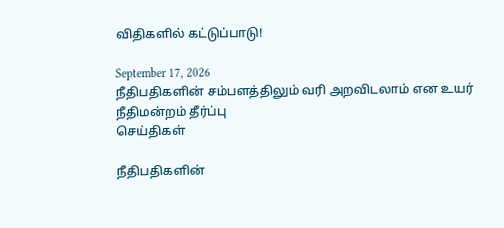விதிகளில் கட்டுப்பாடு!

September 17, 2026
நீதிபதிகளின் சம்பளத்திலும் வரி அறவிடலாம் என உயர் நீதிமன்றம் தீர்ப்பு
செய்திகள்

நீதிபதிகளின்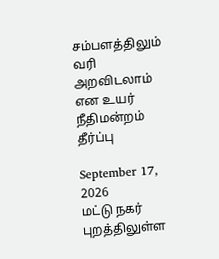சம்பளத்திலும் வரி அறவிடலாம் என உயர் நீதிமன்றம் தீர்ப்பு

September 17, 2026
மட்டு நகர் புறத்திலுள்ள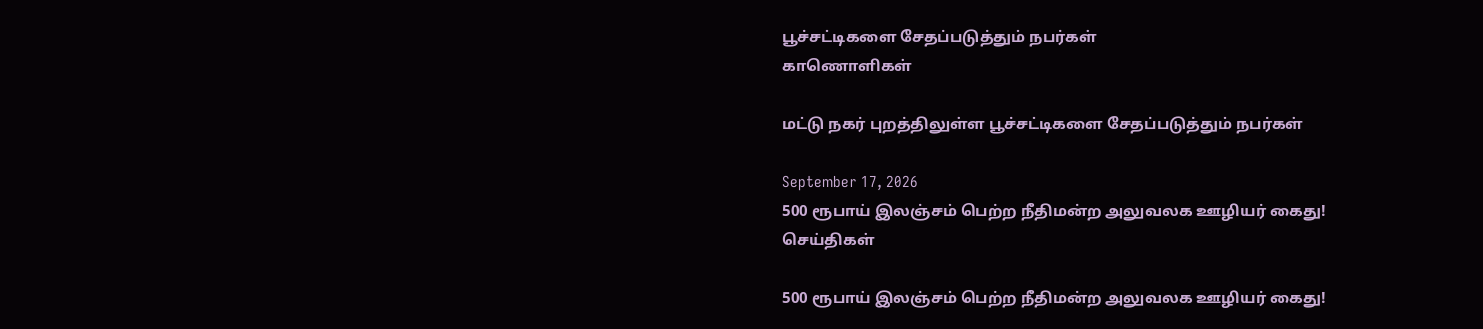பூச்சட்டிகளை சேதப்படுத்தும் நபர்கள்
காணொளிகள்

மட்டு நகர் புறத்திலுள்ள பூச்சட்டிகளை சேதப்படுத்தும் நபர்கள்

September 17, 2026
500 ரூபாய் இலஞ்சம் பெற்ற நீதிமன்ற அலுவலக ஊழியர் கைது!
செய்திகள்

500 ரூபாய் இலஞ்சம் பெற்ற நீதிமன்ற அலுவலக ஊழியர் கைது!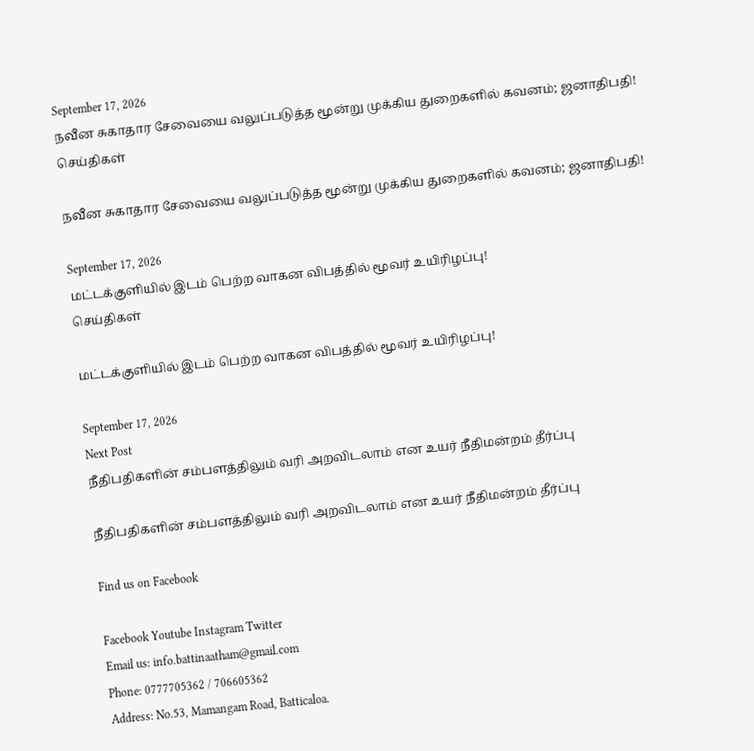September 17, 2026
நவீன சுகாதார சேவையை வலுப்படுத்த மூன்று முக்கிய துறைகளில் கவனம்; ஜனாதிபதி!
செய்திகள்

நவீன சுகாதார சேவையை வலுப்படுத்த மூன்று முக்கிய துறைகளில் கவனம்; ஜனாதிபதி!

September 17, 2026
மட்டக்குளியில் இடம் பெற்ற வாகன விபத்தில் மூவர் உயிரிழப்பு!
செய்திகள்

மட்டக்குளியில் இடம் பெற்ற வாகன விபத்தில் மூவர் உயிரிழப்பு!

September 17, 2026
Next Post
நீதிபதிகளின் சம்பளத்திலும் வரி அறவிடலாம் என உயர் நீதிமன்றம் தீர்ப்பு

நீதிபதிகளின் சம்பளத்திலும் வரி அறவிடலாம் என உயர் நீதிமன்றம் தீர்ப்பு

Find us on Facebook

Facebook Youtube Instagram Twitter
Email us: info.battinaatham@gmail.com
Phone: 0777705362 / 706605362
Address: No.53, Mamangam Road, Batticaloa.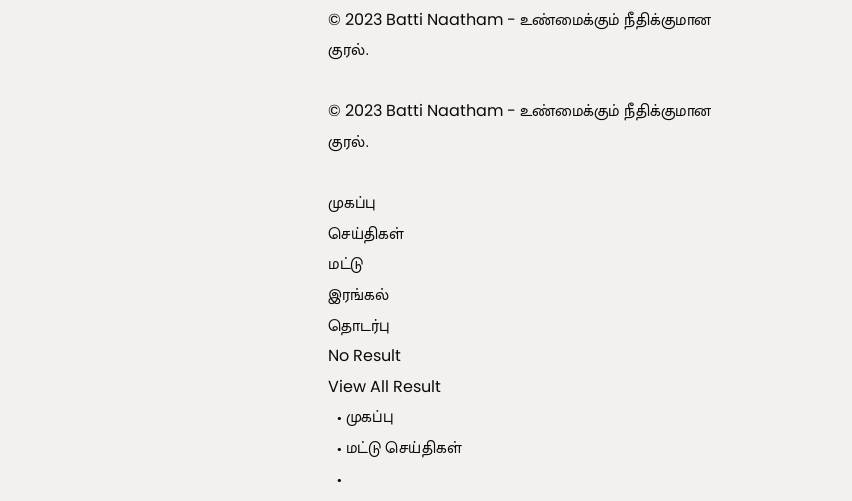© 2023 Batti Naatham - உண்மைக்கும் நீதிக்குமான குரல்.

© 2023 Batti Naatham - உண்மைக்கும் நீதிக்குமான குரல்.

முகப்பு
செய்திகள்
மட்டு
இரங்கல்
தொடர்பு
No Result
View All Result
  • முகப்பு
  • மட்டு செய்திகள்
  •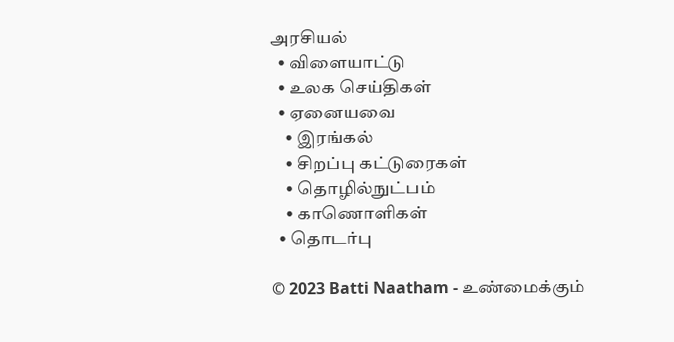அரசியல்
  • விளையாட்டு
  • உலக செய்திகள்
  • ஏனையவை
    • இரங்கல்
    • சிறப்பு கட்டுரைகள்
    • தொழில்நுட்பம்
    • காணொளிகள்
  • தொடர்பு

© 2023 Batti Naatham - உண்மைக்கும்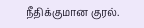நீதிக்குமான குரல்.